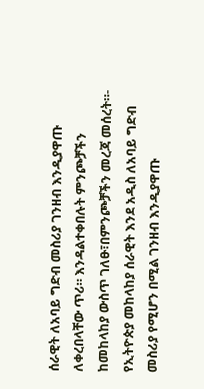ሰራዊት ለአባይ ግድብ መስሪያ ገንዘብ እንዲያዋጡ ለቀረበላቸው ጥሪ። እንዳልተቀበሉት ምንጮቻችን ከመከላከያ ውስጥ ገለፁ፣በምንጮቻችን መረጃ መሰረት።- የኢትዮጵያ መከላከያ ሰራዊት እንደ አዲስ ለአባይ ግድብ መስሪያ የሚሆን በሚል ገንዘብ እንዲያዋጡ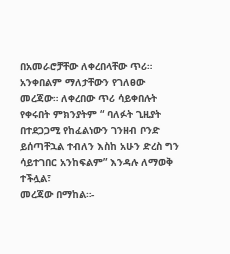በአመራሮቻቸው ለቀረበላቸው ጥሪ። አንቀበልም ማለታቸውን የገለፀው መረጃው። ለቀረበው ጥሪ ሳይቀበሉት የቀሩበት ምክንያትም “ ባለፉት ጊዚያት በተደጋጋሚ የከፈልነውን ገንዘብ ቦንድ ይሰጣቸኋል ተብለን እስከ አሁን ድረስ ግን ሳይተገበር አንከፍልም” እንዳሉ ለማወቅ ተችሏል፣
መረጃው በማከል።-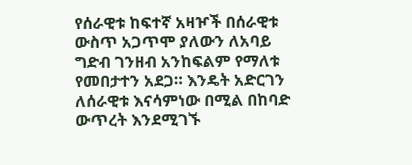የሰራዊቱ ከፍተኛ አዛዦች በሰራዊቱ ውስጥ አጋጥሞ ያለውን ለአባይ ግድብ ገንዘብ አንከፍልም የማለቱ የመበታተን አደጋ። እንዴት አድርገን ለሰራዊቱ እናሳምነው በሚል በከባድ ውጥረት እንደሚገኙ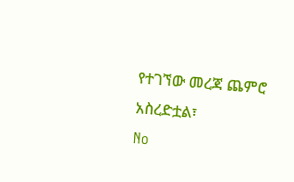የተገኘው መረጃ ጨምሮ አስረድቷል፣
No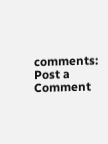comments:
Post a Comment